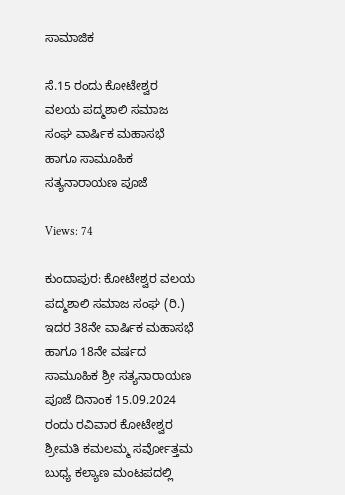ಸಾಮಾಜಿಕ

ಸೆ.15 ರಂದು ಕೋಟೇಶ್ವರ ವಲಯ ಪದ್ಮಶಾಲಿ ಸಮಾಜ ಸಂಘ ವಾರ್ಷಿಕ ಮಹಾಸಭೆ ಹಾಗೂ ಸಾಮೂಹಿಕ ಸತ್ಯನಾರಾಯಣ ಪೂಜೆ

Views: 74

ಕುಂದಾಪುರ: ಕೋಟೇಶ್ವರ ವಲಯ ಪದ್ಮಶಾಲಿ ಸಮಾಜ ಸಂಘ (ರಿ.) ಇದರ 38ನೇ ವಾರ್ಷಿಕ ಮಹಾಸಭೆ ಹಾಗೂ 18ನೇ ವರ್ಷದ ಸಾಮೂಹಿಕ ಶ್ರೀ ಸತ್ಯನಾರಾಯಣ ಪೂಜೆ ದಿನಾಂಕ 15.09.2024 ರಂದು ರವಿವಾರ ಕೋಟೇಶ್ವರ ಶ್ರೀಮತಿ ಕಮಲಮ್ಮ ಸರ್ವೋತ್ತಮ ಬುಧ್ಯ ಕಲ್ಯಾಣ ಮಂಟಪದಲ್ಲಿ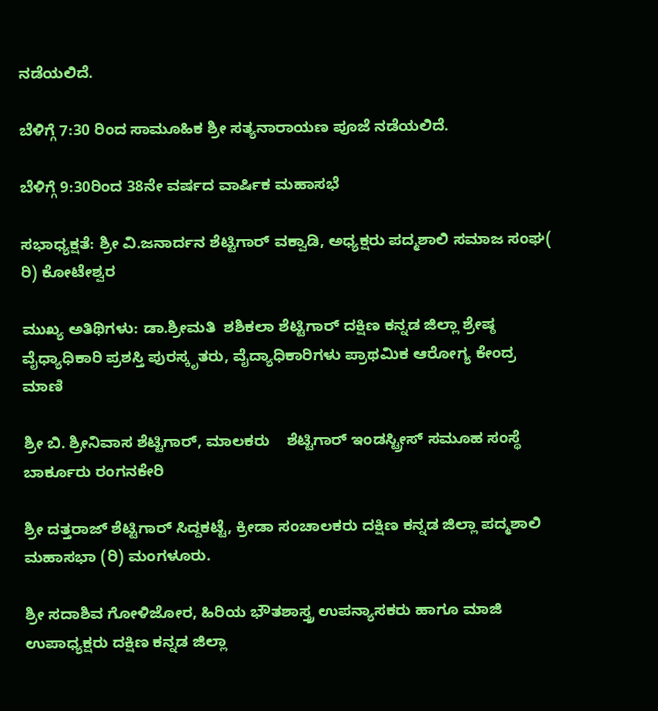ನಡೆಯಲಿದೆ.

ಬೆಳಿಗ್ಗೆ 7:30 ರಿಂದ ಸಾಮೂಹಿಕ ಶ್ರೀ ಸತ್ಯನಾರಾಯಣ ಪೂಜೆ ನಡೆಯಲಿದೆ.

ಬೆಳಿಗ್ಗೆ 9:30ರಿಂದ 38ನೇ ವರ್ಷದ ವಾರ್ಷಿಕ ಮಹಾಸಭೆ

ಸಭಾಧ್ಯಕ್ಷತೆ: ಶ್ರೀ ವಿ.ಜನಾರ್ದನ ಶೆಟ್ಟಿಗಾರ್ ವಕ್ವಾಡಿ, ಅಧ್ಯಕ್ಷರು ಪದ್ಮಶಾಲಿ ಸಮಾಜ ಸಂಘ( ರಿ) ಕೋಟೇಶ್ವರ

ಮುಖ್ಯ ಅತಿಥಿಗಳು: ಡಾ.ಶ್ರೀಮತಿ  ಶಶಿಕಲಾ ಶೆಟ್ಟಿಗಾರ್ ದಕ್ಷಿಣ ಕನ್ನಡ ಜಿಲ್ಲಾ ಶ್ರೇಷ್ಠ ವೈಧ್ಯಾಧಿಕಾರಿ ಪ್ರಶಸ್ತಿ ಪುರಸ್ಕೃತರು, ವೈದ್ಯಾಧಿಕಾರಿಗಳು ಪ್ರಾಥಮಿಕ ಆರೋಗ್ಯ ಕೇಂದ್ರ ಮಾಣಿ

ಶ್ರೀ ಬಿ. ಶ್ರೀನಿವಾಸ ಶೆಟ್ಟಿಗಾರ್, ಮಾಲಕರು    ಶೆಟ್ಟಿಗಾರ್ ಇಂಡಸ್ಟ್ರೀಸ್ ಸಮೂಹ ಸಂಸ್ಥೆ ಬಾರ್ಕೂರು ರಂಗನಕೇರಿ

ಶ್ರೀ ದತ್ತರಾಜ್ ಶೆಟ್ಟಿಗಾರ್ ಸಿದ್ದಕಟ್ಟೆ, ಕ್ರೀಡಾ ಸಂಚಾಲಕರು ದಕ್ಷಿಣ ಕನ್ನಡ ಜಿಲ್ಲಾ ಪದ್ಮಶಾಲಿ ಮಹಾಸಭಾ (ರಿ) ಮಂಗಳೂರು.

ಶ್ರೀ ಸದಾಶಿವ ಗೋಳಿಜೋರ, ಹಿರಿಯ ಭೌತಶಾಸ್ತ್ರ ಉಪನ್ಯಾಸಕರು ಹಾಗೂ ಮಾಜಿ ಉಪಾಧ್ಯಕ್ಷರು ದಕ್ಷಿಣ ಕನ್ನಡ ಜಿಲ್ಲಾ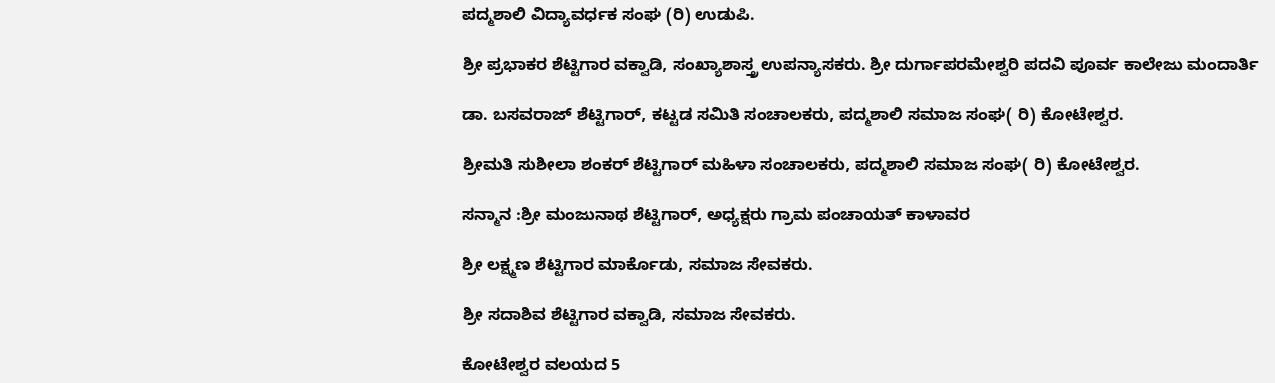ಪದ್ಮಶಾಲಿ ವಿದ್ಯಾವರ್ಧಕ ಸಂಘ (ರಿ) ಉಡುಪಿ.

ಶ್ರೀ ಪ್ರಭಾಕರ ಶೆಟ್ಟಿಗಾರ ವಕ್ವಾಡಿ, ಸಂಖ್ಯಾಶಾಸ್ತ್ರ ಉಪನ್ಯಾಸಕರು. ಶ್ರೀ ದುರ್ಗಾಪರಮೇಶ್ವರಿ ಪದವಿ ಪೂರ್ವ ಕಾಲೇಜು ಮಂದಾರ್ತಿ

ಡಾ. ಬಸವರಾಜ್ ಶೆಟ್ಟಿಗಾರ್, ಕಟ್ಟಡ ಸಮಿತಿ ಸಂಚಾಲಕರು, ಪದ್ಮಶಾಲಿ ಸಮಾಜ ಸಂಘ( ರಿ) ಕೋಟೇಶ್ವರ.

ಶ್ರೀಮತಿ ಸುಶೀಲಾ ಶಂಕರ್ ಶೆಟ್ಟಿಗಾರ್ ಮಹಿಳಾ ಸಂಚಾಲಕರು, ಪದ್ಮಶಾಲಿ ಸಮಾಜ ಸಂಘ( ರಿ) ಕೋಟೇಶ್ವರ.

ಸನ್ಮಾನ :ಶ್ರೀ ಮಂಜುನಾಥ ಶೆಟ್ಟಿಗಾರ್, ಅಧ್ಯಕ್ಷರು ಗ್ರಾಮ ಪಂಚಾಯತ್ ಕಾಳಾವರ

ಶ್ರೀ ಲಕ್ಷ್ಮಣ ಶೆಟ್ಟಿಗಾರ ಮಾರ್ಕೊಡು, ಸಮಾಜ ಸೇವಕರು.

ಶ್ರೀ ಸದಾಶಿವ ಶೆಟ್ಟಿಗಾರ ವಕ್ವಾಡಿ, ಸಮಾಜ ಸೇವಕರು.

ಕೋಟೇಶ್ವರ ವಲಯದ 5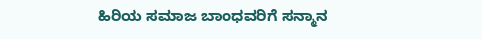ಹಿರಿಯ ಸಮಾಜ ಬಾಂಧವರಿಗೆ ಸನ್ಮಾನ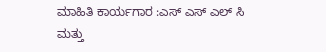ಮಾಹಿತಿ ಕಾರ್ಯಗಾರ :ಎಸ್ ಎಸ್ ಎಲ್ ಸಿ ಮತ್ತು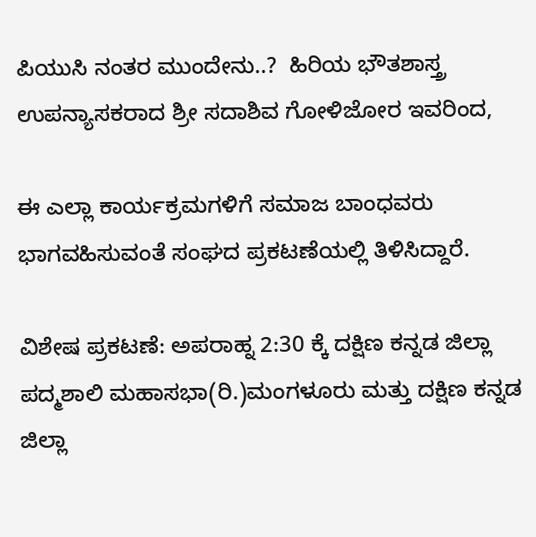ಪಿಯುಸಿ ನಂತರ ಮುಂದೇನು..?  ಹಿರಿಯ ಭೌತಶಾಸ್ತ್ರ ಉಪನ್ಯಾಸಕರಾದ ಶ್ರೀ ಸದಾಶಿವ ಗೋಳಿಜೋರ ಇವರಿಂದ,

ಈ ಎಲ್ಲಾ ಕಾರ್ಯಕ್ರಮಗಳಿಗೆ ಸಮಾಜ ಬಾಂಧವರು ಭಾಗವಹಿಸುವಂತೆ ಸಂಘದ ಪ್ರಕಟಣೆಯಲ್ಲಿ ತಿಳಿಸಿದ್ದಾರೆ.

ವಿಶೇಷ ಪ್ರಕಟಣೆ: ಅಪರಾಹ್ನ 2:30 ಕ್ಕೆ ದಕ್ಷಿಣ ಕನ್ನಡ ಜಿಲ್ಲಾ ಪದ್ಮಶಾಲಿ ಮಹಾಸಭಾ(ರಿ.)ಮಂಗಳೂರು ಮತ್ತು ದಕ್ಷಿಣ ಕನ್ನಡ ಜಿಲ್ಲಾ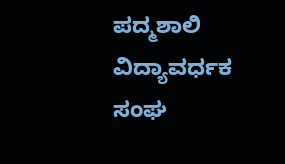ಪದ್ಮಶಾಲಿ ವಿದ್ಯಾವರ್ಧಕ ಸಂಘ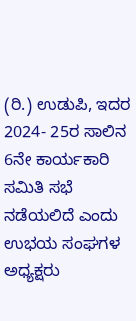(ರಿ.) ಉಡುಪಿ, ಇದರ 2024- 25ರ ಸಾಲಿನ 6ನೇ ಕಾರ್ಯಕಾರಿ ಸಮಿತಿ ಸಭೆ ನಡೆಯಲಿದೆ ಎಂದು ಉಭಯ ಸಂಘಗಳ ಅಧ್ಯಕ್ಷರು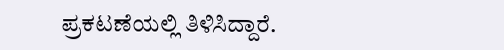ಪ್ರಕಟಣೆಯಲ್ಲಿ ತಿಳಿಸಿದ್ದಾರೆ.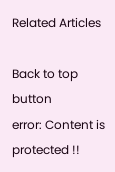Related Articles

Back to top button
error: Content is protected !!